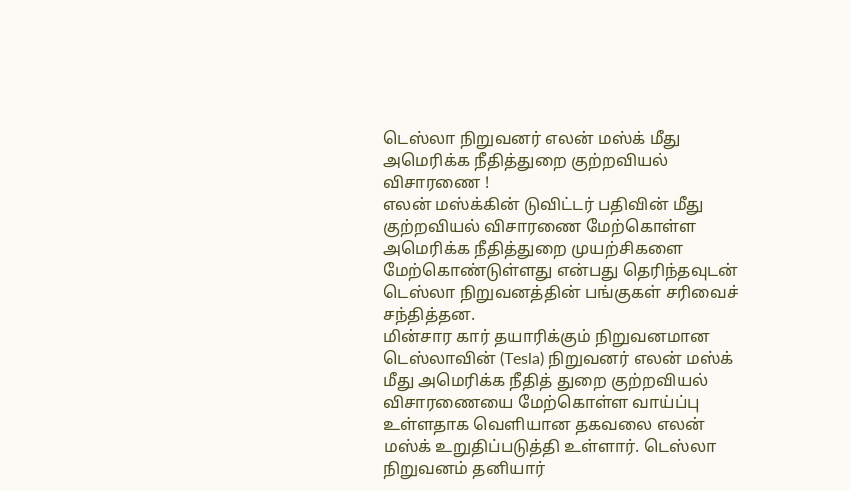டெஸ்லா நிறுவனர் எலன் மஸ்க் மீது அமெரிக்க நீதித்துறை குற்றவியல் விசாரணை !
எலன் மஸ்க்கின் டுவிட்டர் பதிவின் மீது குற்றவியல் விசாரணை மேற்கொள்ள அமெரிக்க நீதித்துறை முயற்சிகளை மேற்கொண்டுள்ளது என்பது தெரிந்தவுடன் டெஸ்லா நிறுவனத்தின் பங்குகள் சரிவைச் சந்தித்தன.
மின்சார கார் தயாரிக்கும் நிறுவனமான டெஸ்லாவின் (Tesla) நிறுவனர் எலன் மஸ்க் மீது அமெரிக்க நீதித் துறை குற்றவியல் விசாரணையை மேற்கொள்ள வாய்ப்பு உள்ளதாக வெளியான தகவலை எலன் மஸ்க் உறுதிப்படுத்தி உள்ளார். டெஸ்லா நிறுவனம் தனியார்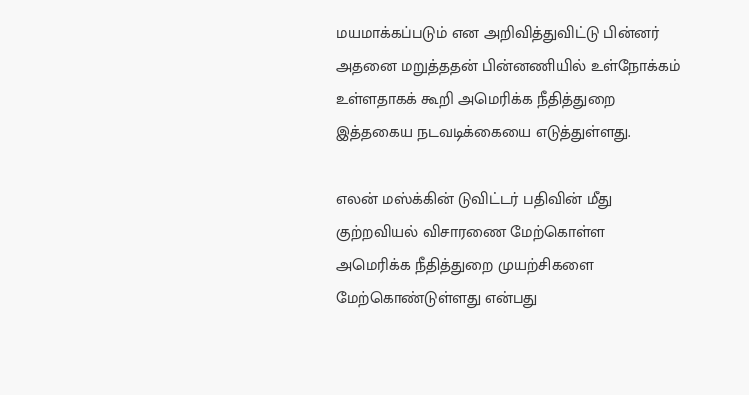மயமாக்கப்படும் என அறிவித்துவிட்டு பின்னர் அதனை மறுத்ததன் பின்னணியில் உள்நோக்கம் உள்ளதாகக் கூறி அமெரிக்க நீதித்துறை இத்தகைய நடவடிக்கையை எடுத்துள்ளது.

எலன் மஸ்க்கின் டுவிட்டர் பதிவின் மீது குற்றவியல் விசாரணை மேற்கொள்ள அமெரிக்க நீதித்துறை முயற்சிகளை மேற்கொண்டுள்ளது என்பது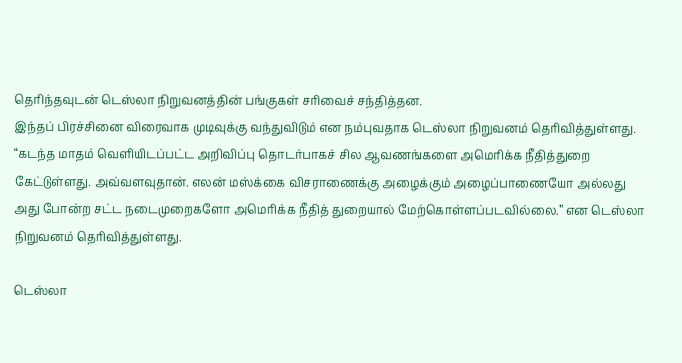தெரிந்தவுடன் டெஸ்லா நிறுவனத்தின் பங்குகள் சரிவைச் சந்தித்தன.
இந்தப் பிரச்சினை விரைவாக முடிவுக்கு வந்துவிடும் என நம்புவதாக டெஸ்லா நிறுவனம் தெரிவித்துள்ளது.
“கடந்த மாதம் வெளியிடப்பட்ட அறிவிப்பு தொடர்பாகச் சில ஆவணங்களை அமெரிக்க நீதித்துறை கேட்டுள்ளது. அவ்வளவுதான். எலன் மஸ்க்கை விசராணைக்கு அழைக்கும் அழைப்பாணையோ அல்லது அது போன்ற சட்ட நடைமுறைகளோ அமெரிக்க நீதித் துறையால் மேற்கொள்ளப்படவில்லை.” என டெஸ்லா நிறுவனம் தெரிவித்துள்ளது.

டெஸ்லா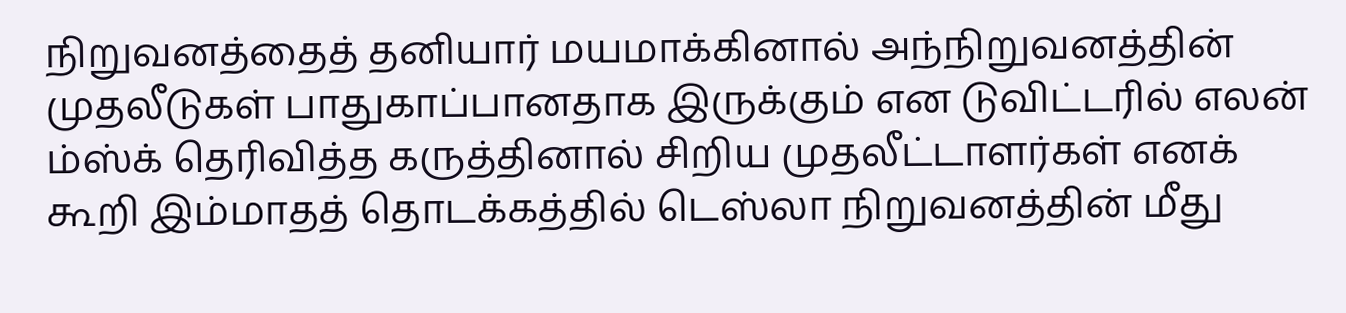நிறுவனத்தைத் தனியார் மயமாக்கினால் அந்நிறுவனத்தின் முதலீடுகள் பாதுகாப்பானதாக இருக்கும் என டுவிட்டரில் எலன் ம்ஸ்க் தெரிவித்த கருத்தினால் சிறிய முதலீட்டாளர்கள் எனக் கூறி இம்மாதத் தொடக்கத்தில் டெஸ்லா நிறுவனத்தின் மீது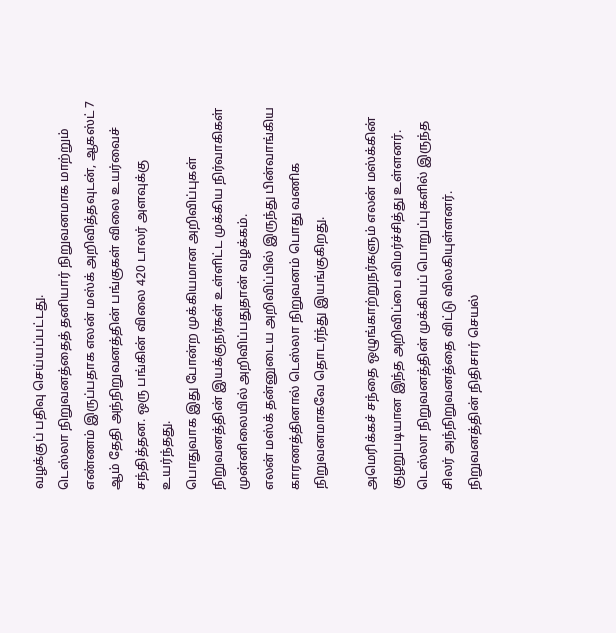வழக்குப் பதிவு செய்யப்பட்டது.
டெஸ்லா நிறுவனத்தைத் தனியார் நிறுவனமாக மாற்றும் எண்ணம் இருப்பதாக எலன் மஸ்க் அறிவித்தவுடன், ஆகஸ்ட் 7 ஆம் தேதி அந்நிறுவனத்தின் பங்குகள் விலை உயர்வைச் சந்தித்தன. ஒரு பங்கின் விலை 420 டாலர் அளவுக்கு உயர்ந்தது.
பொதுவாக இது போன்ற முக்கியமான அறிவிப்புகள் நிறுவனத்தின் இயக்குநர்கள் உள்ளிட்ட முக்கிய நிர்வாகிகள் முன்னிலையில் அறிவிப்பதுதான் வழக்கம்.
எலன் மஸ்க் தன்னுடைய அறிவிப்பில் இருந்து பின்வாங்கிய காரணத்தினால் டெஸ்லா நிறுவனம் பொது வணிக நிறுவனமாகவே தொடர்ந்து இயங்குகிறது.

அமெரிக்கச் சந்தை ஒழுங்காற்றுநர்களும் எலன் மஸ்க்கின் குழறுபடியான இந்த அறிவிப்பை விமர்ச்சித்து உள்ளனர். டெஸ்லா நிறுவனத்தின் முக்கியப் பொறுப்புகளில் இருந்த சிலர் அந்நிறுவனத்தை விட்டு விலகியுள்ளனர். நிறுவனத்தின் நிதிசார் செயல்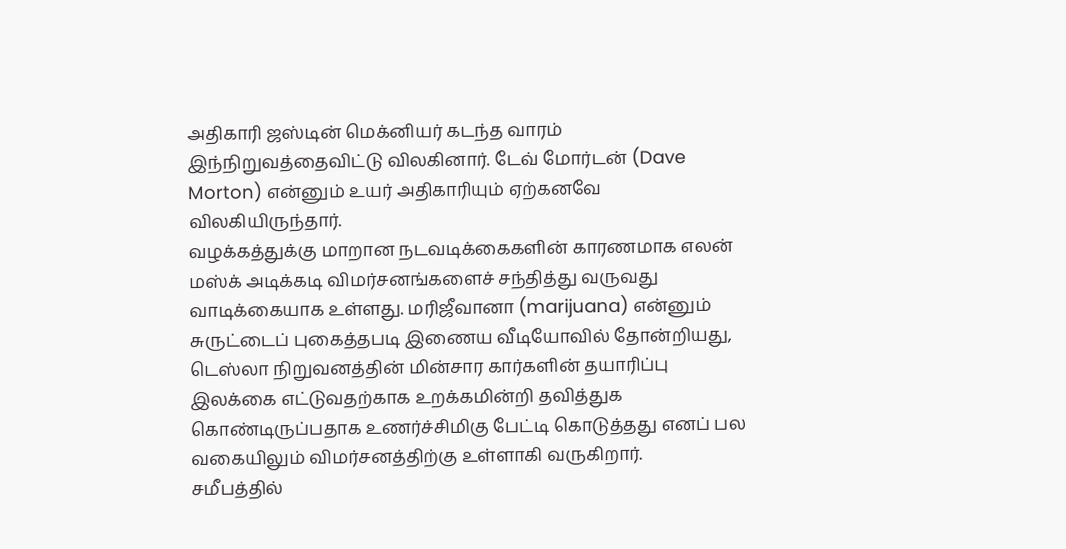அதிகாரி ஜஸ்டின் மெக்னியர் கடந்த வாரம் இந்நிறுவத்தைவிட்டு விலகினார். டேவ் மோர்டன் (Dave Morton) என்னும் உயர் அதிகாரியும் ஏற்கனவே விலகியிருந்தார்.
வழக்கத்துக்கு மாறான நடவடிக்கைகளின் காரணமாக எலன் மஸ்க் அடிக்கடி விமர்சனங்களைச் சந்தித்து வருவது வாடிக்கையாக உள்ளது. மரிஜீவானா (marijuana) என்னும் சுருட்டைப் புகைத்தபடி இணைய வீடியோவில் தோன்றியது, டெஸ்லா நிறுவனத்தின் மின்சார கார்களின் தயாரிப்பு இலக்கை எட்டுவதற்காக உறக்கமின்றி தவித்துக கொண்டிருப்பதாக உணர்ச்சிமிகு பேட்டி கொடுத்தது எனப் பல வகையிலும் விமர்சனத்திற்கு உள்ளாகி வருகிறார்.
சமீபத்தில்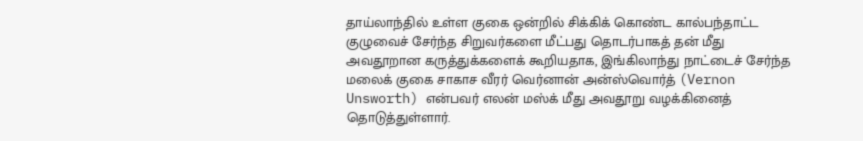தாய்லாந்தில் உள்ள குகை ஒன்றில் சிக்கிக் கொண்ட கால்பந்தாட்ட குழுவைச் சேர்ந்த சிறுவர்களை மீட்பது தொடர்பாகத் தன் மீது அவதூறான கருத்துக்களைக் கூறியதாக, இங்கிலாந்து நாட்டைச் சேர்ந்த மலைக் குகை சாகாச வீரர் வெர்னான் அன்ஸ்வொர்த் (Vernon Unsworth) என்பவர் எலன் மஸ்க் மீது அவதூறு வழக்கினைத் தொடுத்துள்ளார்.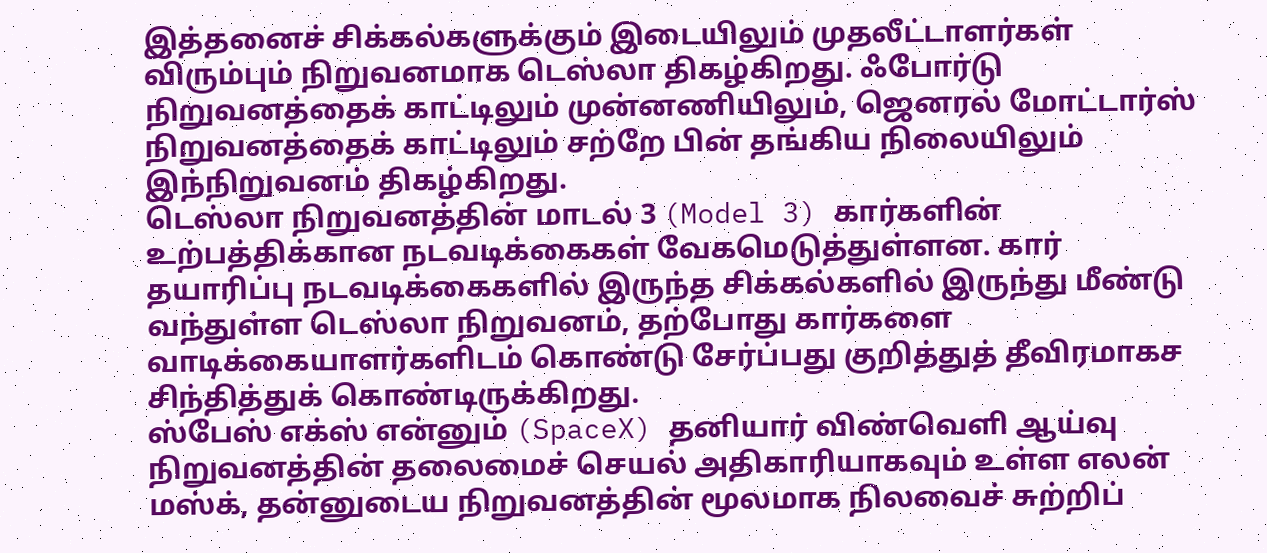இத்தனைச் சிக்கல்களுக்கும் இடையிலும் முதலீட்டாளர்கள் விரும்பும் நிறுவனமாக டெஸ்லா திகழ்கிறது. ஃபோர்டு நிறுவனத்தைக் காட்டிலும் முன்னணியிலும், ஜெனரல் மோட்டார்ஸ் நிறுவனத்தைக் காட்டிலும் சற்றே பின் தங்கிய நிலையிலும் இந்நிறுவனம் திகழ்கிறது.
டெஸ்லா நிறுவனத்தின் மாடல் 3 (Model 3) கார்களின் உற்பத்திக்கான நடவடிக்கைகள் வேகமெடுத்துள்ளன. கார் தயாரிப்பு நடவடிக்கைகளில் இருந்த சிக்கல்களில் இருந்து மீண்டு வந்துள்ள டெஸ்லா நிறுவனம், தற்போது கார்களை வாடிக்கையாளர்களிடம் கொண்டு சேர்ப்பது குறித்துத் தீவிரமாகச சிந்தித்துக் கொண்டிருக்கிறது.
ஸ்பேஸ் எக்ஸ் என்னும் (SpaceX) தனியார் விண்வெளி ஆய்வு நிறுவனத்தின் தலைமைச் செயல் அதிகாரியாகவும் உள்ள எலன் மஸ்க், தன்னுடைய நிறுவனத்தின் மூலமாக நிலவைச் சுற்றிப்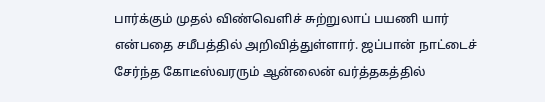பார்க்கும் முதல் விண்வெளிச் சுற்றுலாப் பயணி யார் என்பதை சமீபத்தில் அறிவித்துள்ளார். ஜப்பான் நாட்டைச் சேர்ந்த கோடீஸ்வரரும் ஆன்லைன் வர்த்தகத்தில்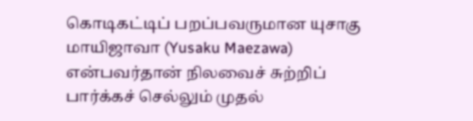கொடிகட்டிப் பறப்பவருமான யுசாகு மாயிஜாவா (Yusaku Maezawa) என்பவர்தான் நிலவைச் சுற்றிப் பார்க்கச் செல்லும் முதல்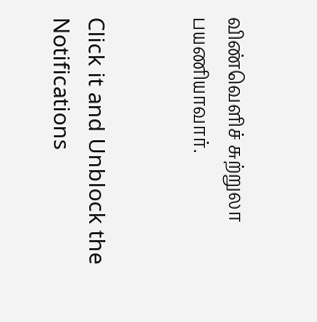விண்வெளிச் சுற்றுலா பயணியாவார்.


Click it and Unblock the Notifications